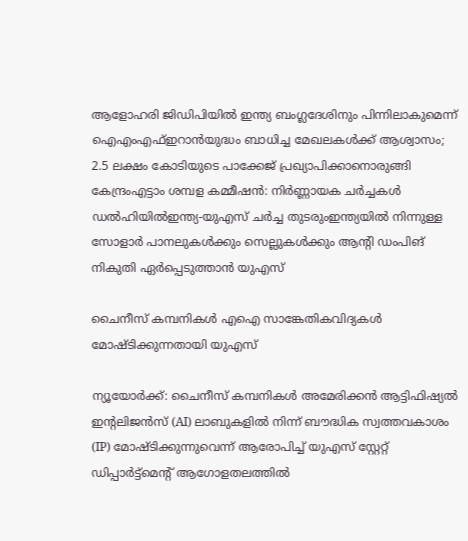ആളോഹരി ജിഡിപിയിൽ ഇന്ത്യ ബംഗ്ലദേശിനും പിന്നിലാകുമെന്ന് ഐഎംഎഫ്ഇറാൻയുദ്ധം ബാധിച്ച മേഖലകൾക്ക് ആശ്വാസം; 2.5 ലക്ഷം കോടിയുടെ പാക്കേജ് പ്രഖ്യാപിക്കാനൊരുങ്ങി കേന്ദ്രംഎട്ടാം ശമ്പള കമ്മീഷൻ: നിർണ്ണായക ചർച്ചകൾ ഡൽഹിയിൽഇന്ത്യ-യുഎസ് ചർച്ച തുടരുംഇന്ത്യയില്‍ നിന്നുള്ള സോളാര്‍ പാനലുകള്‍ക്കും സെല്ലുകള്‍ക്കും ആന്റി ഡംപിങ് നികുതി ഏർപ്പെടുത്താൻ യുഎസ്

ചൈനീസ് കമ്പനികൾ എഐ സാങ്കേതികവിദ്യകള്‍ മോഷ്‌ടിക്കുന്നതായി യുഎസ്

ന്യൂയോർക്ക്: ചൈനീസ് കമ്പനികൾ അമേരിക്കൻ ആട്ടിഫിഷ്യൽ ഇന്‍റലിജൻസ് (AI) ലാബുകളിൽ നിന്ന് ബൗദ്ധിക സ്വത്തവകാശം (IP) മോഷ്‍ടിക്കുന്നുവെന്ന് ആരോപിച്ച് യുഎസ് സ്റ്റേറ്റ് ഡിപ്പാർട്ട്‌മെന്റ് ആഗോളതലത്തിൽ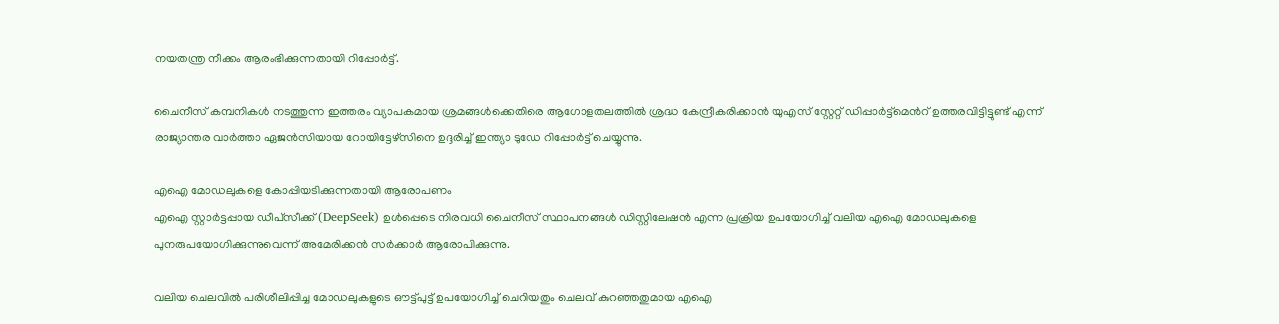നയതന്ത്ര നീക്കം ആരംഭിക്കുന്നതായി റിപ്പോർട്ട്.

ചൈനീസ് കമ്പനികൾ നടത്തുന്ന ഇത്തരം വ്യാപകമായ ശ്രമങ്ങൾക്കെതിരെ ആഗോളതലത്തിൽ ശ്രദ്ധ കേന്ദ്രീകരിക്കാൻ യുഎസ് സ്റ്റേറ്റ് ഡിപ്പാർട്ട്മെന്‍റ് ഉത്തരവിട്ടിട്ടുണ്ട് എന്ന് രാജ്യാന്തര വാര്‍ത്താ ഏജന്‍സിയായ റോയിട്ടേഴ്സിനെ ഉദ്ദരിച്ച് ഇന്ത്യാ ടുഡേ റിപ്പോർട്ട് ചെയ്യുന്നു.

എഐ മോഡലുകളെ കോപ്പിയടിക്കുന്നതായി ആരോപണം
എഐ സ്റ്റാർട്ടപ്പായ ഡീപ്‌സീക്ക് (DeepSeek) ഉൾപ്പെടെ നിരവധി ചൈനീസ് സ്ഥാപനങ്ങൾ ഡിസ്റ്റിലേഷൻ എന്ന പ്രക്രിയ ഉപയോഗിച്ച് വലിയ എഐ മോഡലുകളെ പുനരുപയോഗിക്കുന്നുവെന്ന് അമേരിക്കൻ സർക്കാർ ആരോപിക്കുന്നു.

വലിയ ചെലവിൽ പരിശീലിപ്പിച്ച മോഡലുകളുടെ ഔട്ട്പുട്ട് ഉപയോഗിച്ച് ചെറിയതും ചെലവ് കുറഞ്ഞതുമായ എഐ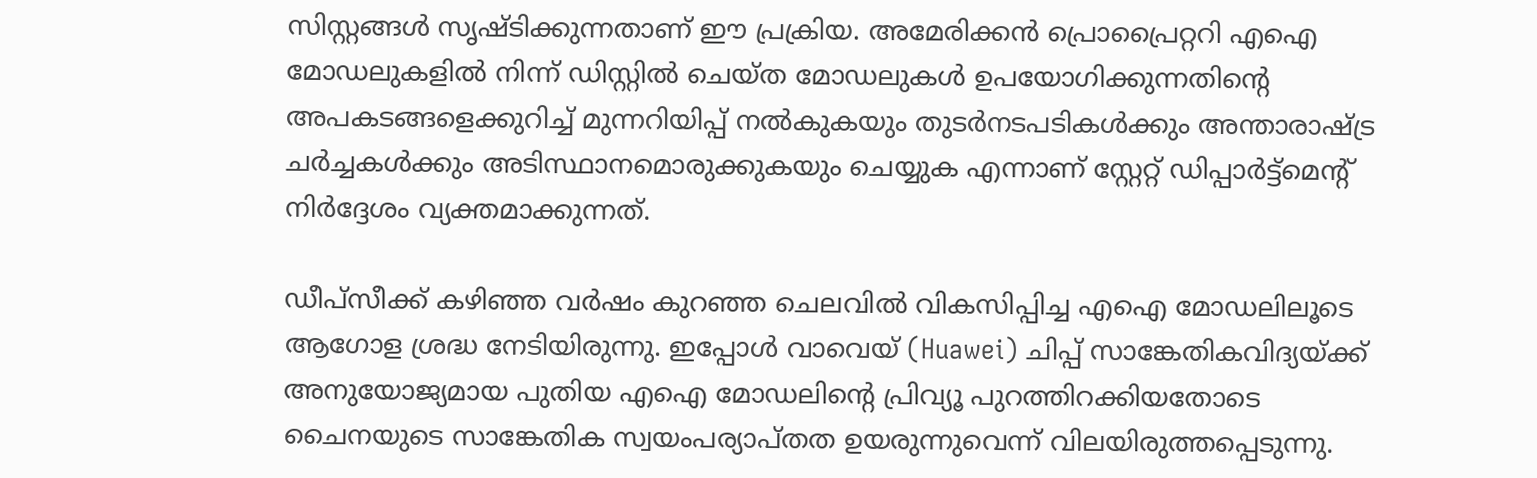സിസ്റ്റങ്ങൾ സൃഷ്‍ടിക്കുന്നതാണ് ഈ പ്രക്രിയ. അമേരിക്കൻ പ്രൊപ്രൈറ്ററി എഐ മോഡലുകളിൽ നിന്ന് ഡിസ്റ്റിൽ ചെയ്‌ത മോഡലുകൾ ഉപയോഗിക്കുന്നതിന്റെ അപകടങ്ങളെക്കുറിച്ച് മുന്നറിയിപ്പ് നൽകുകയും തുടർനടപടികൾക്കും അന്താരാഷ്ട്ര ചർച്ചകൾക്കും അടിസ്ഥാനമൊരുക്കുകയും ചെയ്യുക എന്നാണ് സ്റ്റേറ്റ് ഡിപ്പാർട്ട്‌മെന്‍റ് നിർദ്ദേശം വ്യക്തമാക്കുന്നത്.

ഡീപ്‌സീക്ക് കഴിഞ്ഞ വർഷം കുറഞ്ഞ ചെലവിൽ വികസിപ്പിച്ച എഐ മോഡലിലൂടെ ആഗോള ശ്രദ്ധ നേടിയിരുന്നു. ഇപ്പോൾ വാവെയ് (Huawei) ചിപ്പ് സാങ്കേതികവിദ്യയ്ക്ക് അനുയോജ്യമായ പുതിയ എഐ മോഡലിന്‍റെ പ്രിവ്യൂ പുറത്തിറക്കിയതോടെ ചൈനയുടെ സാങ്കേതിക സ്വയംപര്യാപ്‍തത ഉയരുന്നുവെന്ന് വിലയിരുത്തപ്പെടുന്നു.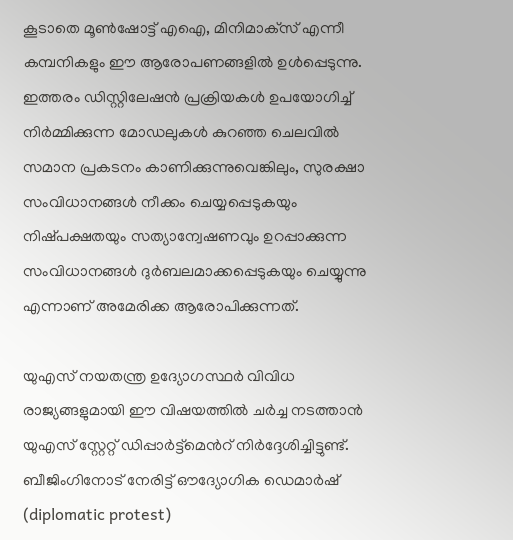കൂടാതെ മൂൺഷോട്ട് എഐ, മിനിമാക്‌സ് എന്നീ കമ്പനികളും ഈ ആരോപണങ്ങളിൽ ഉൾപ്പെടുന്നു. ഇത്തരം ഡിസ്റ്റിലേഷൻ പ്രക്രിയകൾ ഉപയോഗിച്ച് നിർമ്മിക്കുന്ന മോഡലുകൾ കുറഞ്ഞ ചെലവിൽ സമാന പ്രകടനം കാണിക്കുന്നുവെങ്കിലും, സുരക്ഷാ സംവിധാനങ്ങൾ നീക്കം ചെയ്യപ്പെടുകയും നിഷ്‍പക്ഷതയും സത്യാന്വേഷണവും ഉറപ്പാക്കുന്ന സംവിധാനങ്ങൾ ദുർബലമാക്കപ്പെടുകയും ചെയ്യുന്നു എന്നാണ് അമേരിക്ക ആരോപിക്കുന്നത്.

യുഎസ് നയതന്ത്ര ഉദ്യോഗസ്ഥർ വിവിധ രാജ്യങ്ങളുമായി ഈ വിഷയത്തിൽ ചർച്ച നടത്താൻ യുഎസ് സ്റ്റേറ്റ് ഡിപ്പാർട്ട്മെന്‍റ് നിർദ്ദേശിച്ചിട്ടുണ്ട്. ബീജിംഗിനോട് നേരിട്ട് ഔദ്യോഗിക ഡെമാർഷ് (diplomatic protest)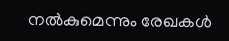നൽകുമെന്നും രേഖകൾ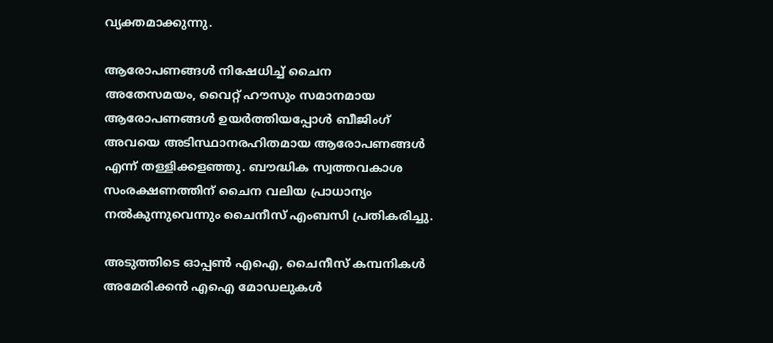വ്യക്തമാക്കുന്നു.

ആരോപണങ്ങള്‍ നിഷേധിച്ച് ചൈന
അതേസമയം, വൈറ്റ് ഹൗസും സമാനമായ ആരോപണങ്ങൾ ഉയർത്തിയപ്പോൾ ബീജിംഗ് അവയെ അടിസ്ഥാനരഹിതമായ ആരോപണങ്ങൾ എന്ന് തള്ളിക്കളഞ്ഞു. ബൗദ്ധിക സ്വത്തവകാശ സംരക്ഷണത്തിന് ചൈന വലിയ പ്രാധാന്യം നൽകുന്നുവെന്നും ചൈനീസ് എംബസി പ്രതികരിച്ചു.

അടുത്തിടെ ഓപ്പൺ എഐ, ചൈനീസ് കമ്പനികൾ അമേരിക്കൻ എഐ മോഡലുകൾ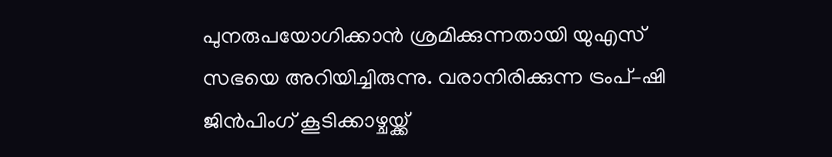പുനരുപയോഗിക്കാൻ ശ്രമിക്കുന്നതായി യുഎസ് സഭയെ അറിയിച്ചിരുന്നു. വരാനിരിക്കുന്ന ട്രംപ്–ഷി ജിൻപിംഗ് കൂടിക്കാഴ്ചയ്ക്ക്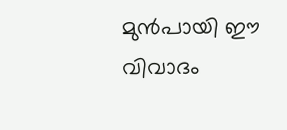മുൻപായി ഈ വിവാദം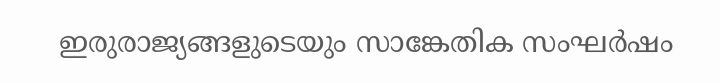ഇരുരാജ്യങ്ങളുടെയും സാങ്കേതിക സംഘർഷം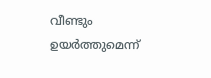വീണ്ടും ഉയർത്തുമെന്ന്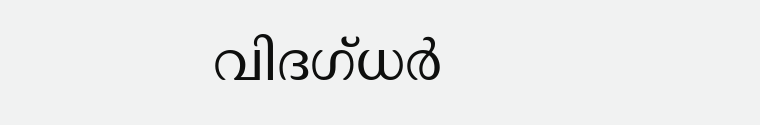വിദഗ്‌ധർ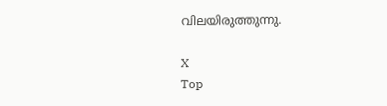വിലയിരുത്തുന്നു.

X
Top